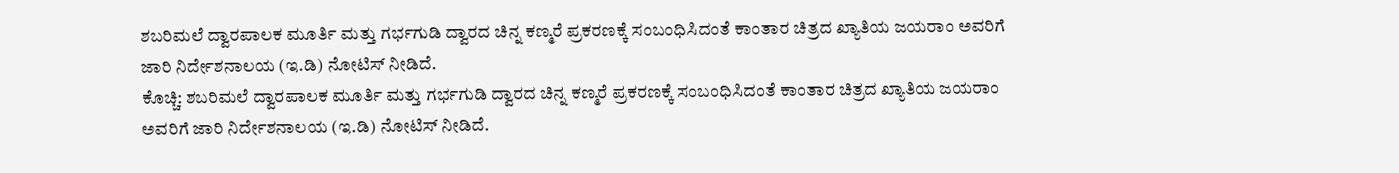ಶಬರಿಮಲೆ ದ್ವಾರಪಾಲಕ ಮೂರ್ತಿ ಮತ್ತು ಗರ್ಭಗುಡಿ ದ್ವಾರದ ಚಿನ್ನ ಕಣ್ಮರೆ ಪ್ರಕರಣಕ್ಕೆ ಸಂಬಂಧಿಸಿದಂತೆ ಕಾಂತಾರ ಚಿತ್ರದ ಖ್ಯಾತಿಯ ಜಯರಾಂ ಅವರಿಗೆ ಜಾರಿ ನಿರ್ದೇಶನಾಲಯ (ಇ.ಡಿ) ನೋಟಿಸ್ ನೀಡಿದೆ.
ಕೊಚ್ಚಿ: ಶಬರಿಮಲೆ ದ್ವಾರಪಾಲಕ ಮೂರ್ತಿ ಮತ್ತು ಗರ್ಭಗುಡಿ ದ್ವಾರದ ಚಿನ್ನ ಕಣ್ಮರೆ ಪ್ರಕರಣಕ್ಕೆ ಸಂಬಂಧಿಸಿದಂತೆ ಕಾಂತಾರ ಚಿತ್ರದ ಖ್ಯಾತಿಯ ಜಯರಾಂ ಅವರಿಗೆ ಜಾರಿ ನಿರ್ದೇಶನಾಲಯ (ಇ.ಡಿ) ನೋಟಿಸ್ ನೀಡಿದೆ.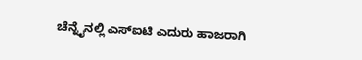ಚೆನ್ನೈನಲ್ಲಿ ಎಸ್ಐಟಿ ಎದುರು ಹಾಜರಾಗಿ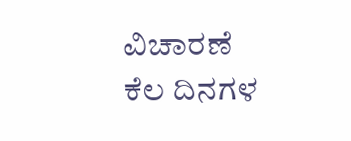ವಿಚಾರಣೆ
ಕೆಲ ದಿನಗಳ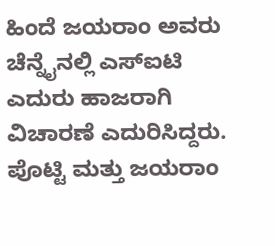ಹಿಂದೆ ಜಯರಾಂ ಅವರು ಚೆನ್ನೈನಲ್ಲಿ ಎಸ್ಐಟಿ ಎದುರು ಹಾಜರಾಗಿ ವಿಚಾರಣೆ ಎದುರಿಸಿದ್ದರು. ಪೊಟ್ಟಿ ಮತ್ತು ಜಯರಾಂ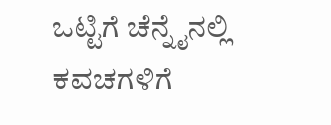ಒಟ್ಟಿಗೆ ಚೆನ್ನೈನಲ್ಲಿ ಕವಚಗಳಿಗೆ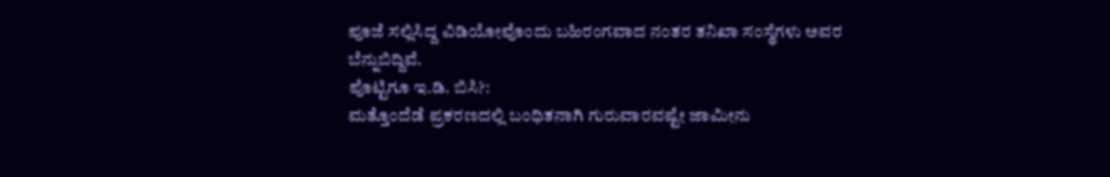ಪೂಜೆ ಸಲ್ಲಿಸಿದ್ದ ವಿಡಿಯೋವೊಂದು ಬಹಿರಂಗವಾದ ನಂತರ ತನಿಖಾ ಸಂಸ್ಥೆಗಳು ಅವರ ಬೆನ್ನುಬಿದ್ದಿವೆ.
ಪೊಟ್ಟಿಗೂ ಇ.ಡಿ. ಬಿಸಿ?:
ಮತ್ತೊಂದೆಡೆ ಪ್ರಕರಣದಲ್ಲಿ ಬಂಧಿತನಾಗಿ ಗುರುವಾರವಷ್ಟೇ ಜಾಮೀನು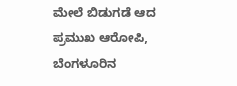ಮೇಲೆ ಬಿಡುಗಡೆ ಆದ ಪ್ರಮುಖ ಆರೋಪಿ, ಬೆಂಗಳೂರಿನ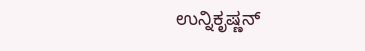ಉನ್ನಿಕೃಷ್ಣನ್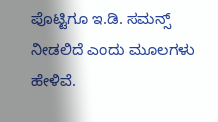ಪೊಟ್ಟಿಗೂ ಇ.ಡಿ. ಸಮನ್ಸ್ ನೀಡಲಿದೆ ಎಂದು ಮೂಲಗಳು ಹೇಳಿವೆ.